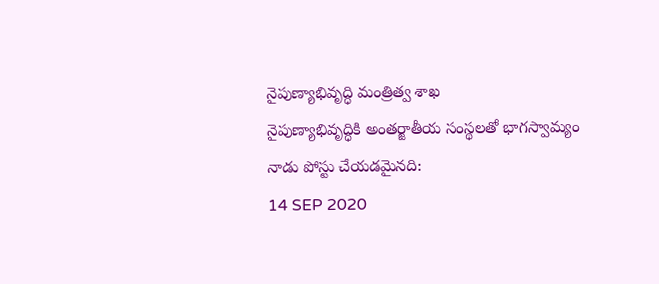నైపుణ్యాభివృద్ధి మంత్రిత్వ శాఖ
నైపుణ్యాభివృద్ధికి అంతర్జాతీయ సంస్థలతో భాగస్వామ్యం
నాడు పోస్టు చేయడమైనది:
14 SEP 2020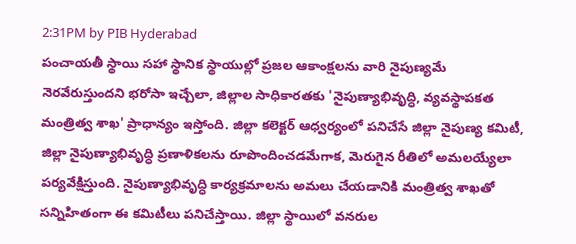2:31PM by PIB Hyderabad
పంచాయతీ స్థాయి సహా స్థానిక స్థాయుల్లో ప్రజల ఆకాంక్షలను వారి నైపుణ్యమే నెరవేరుస్తుందని భరోసా ఇచ్చేలా, జిల్లాల సాధికారతకు 'నైపుణ్యాభివృద్ధి, వ్యవస్థాపకత మంత్రిత్వ శాఖ' ప్రాధాన్యం ఇస్తోంది. జిల్లా కలెక్టర్ ఆధ్వర్యంలో పనిచేసే జిల్లా నైపుణ్య కమిటీ, జిల్లా నైపుణ్యాభివృద్ధి ప్రణాళికలను రూపొందించడమేగాక, మెరుగైన రీతిలో అమలయ్యేలా పర్యవేక్షిస్తుంది. నైపుణ్యాభివృద్ధి కార్యక్రమాలను అమలు చేయడానికి మంత్రిత్వ శాఖతో సన్నిహితంగా ఈ కమిటీలు పనిచేస్తాయి. జిల్లా స్థాయిలో వనరుల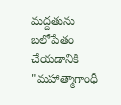మద్దతును బలోపేతం చేయడానికి "మహాత్మాగాంధీ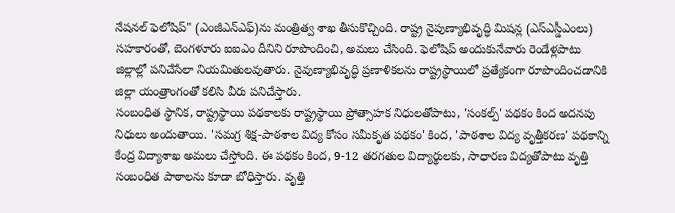నేషనల్ ఫెలోషిప్" (ఎంజీఎన్ఎఫ్)ను మంత్రిత్వ శాఖ తీసుకొచ్చింది. రాష్ట్ర నైపుణ్యాభివృద్ధి మిషన్ల (ఎస్ఎస్డీఎంలు) సహకారంతో, బెంగళూరు ఐఐఎం దీనిని రూపొందించి, అమలు చేసింది. ఫెలోషిప్ అందుకునేవారు రెండేళ్లపాటు జిల్లాల్లో పనిచేసేలా నియమితులవుతారు. నైవుణ్యాభివృద్ధి ప్రణాళికలను రాష్ట్రస్థాయిలో ప్రత్యేకంగా రూపొందించడానికి జిల్లా యంత్రాంగంతో కలిసి వీరు పనిచేస్తారు.
సంబంధిత స్థానిక, రాష్ట్రస్థాయి పథకాలకు రాష్ట్రస్థాయి ప్రోత్సాహక నిధులతోపాటు, 'సంకల్ప్' పథకం కింద అదనపు నిధులు అందుతాయి. 'సమగ్ర శిక్ష-పాఠశాల విద్య కోసం సమీకృత పథకం' కింద, 'పాఠశాల విద్య వృత్తీకరణ' పథకాన్ని కేంద్ర విద్యాశాఖ అమలు చేస్తోంది. ఈ పథకం కింద, 9-12 తరగతుల విద్యార్థులకు, సాధారణ విద్యతోపాటు వృత్తి సంబంధిత పాఠాలను కూడా బోధిస్తారు. వృత్తి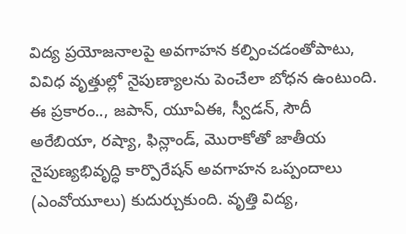విద్య ప్రయోజనాలపై అవగాహన కల్పించడంతోపాటు, వివిధ వృత్తుల్లో నైపుణ్యాలను పెంచేలా బోధన ఉంటుంది. ఈ ప్రకారం.., జపాన్, యూఏఈ, స్వీడన్, సౌదీ అరేబియా, రష్యా, ఫిన్లాండ్, మొరాకోతో జాతీయ నైపుణ్యభివృద్ధి కార్పొరేషన్ అవగాహన ఒప్పందాలు (ఎంవోయూలు) కుదుర్చుకుంది. వృత్తి విద్య,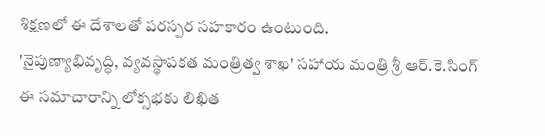శిక్షణలో ఈ దేశాలతో పరస్పర సహకారం ఉంటుంది.
'నైపుణ్యాభివృద్ధి, వ్యవస్థాపకత మంత్రిత్వ శాఖ' సహాయ మంత్రి శ్రీ ఆర్.కె.సింగ్ ఈ సమాచారాన్ని లోక్సభకు లిఖిత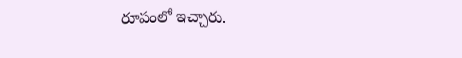రూపంలో ఇచ్చారు.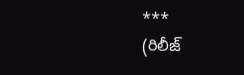***
(రిలీజ్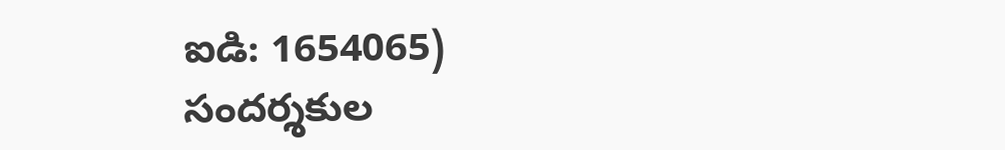ఐడి: 1654065)
సందర్శకుల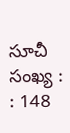సూచీ సంఖ్య : : 148